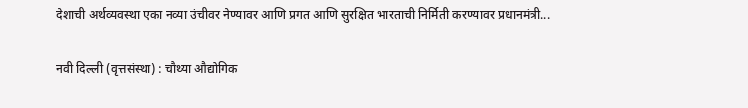देशाची अर्थव्यवस्था एका नव्या उंचीवर नेण्यावर आणि प्रगत आणि सुरक्षित भारताची निर्मिती करण्यावर प्रधानमंत्री...

नवी दिल्ली (वृत्तसंस्था) : चौथ्या औद्योगिक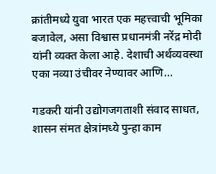क्रांतीमध्ये युवा भारत एक महत्त्वाची भूमिका बजावेल, असा विश्वास प्रधानमंत्री नरेंद्र मोदी यांनी व्यक्त केला आहे. देशाची अर्थव्यवस्था एका नव्या उंचीवर नेण्यावर आणि...

गडकरी यांनी उद्योगजगताशी संवाद साधत, शासन संमत क्षेत्रांमध्ये पुन्हा काम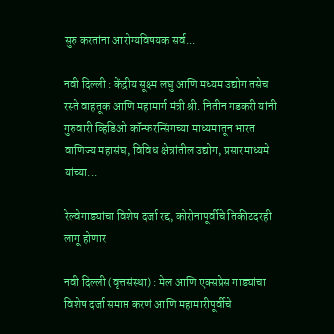सुरु करतांना आरोग्यविषयक सर्व...

नवी दिल्ली : केंद्रीय सूक्ष्म लघु आणि मध्यम उद्योग तसेच रस्ते वाहतूक आणि महामार्ग मंत्री श्री. नितीन गडकरी यांनी गुरुवारी व्हिडिओ कॉन्फरन्सिंगच्या माध्यमातून भारत वाणिज्य महासंघ, विविध क्षेत्रांतील उद्योग, प्रसारमाध्यमे यांच्या...

रेल्वेगाड्यांचा विशेष दर्जा रद्द, कोरोनापूर्वीचे तिकीटदरही लागू होणार

नवी दिल्ली (वृत्तसंस्था) : मेल आणि एक्सप्रेस गाड्यांचा विशेष दर्जा समाप्त करणं आणि महामारीपूर्वीचे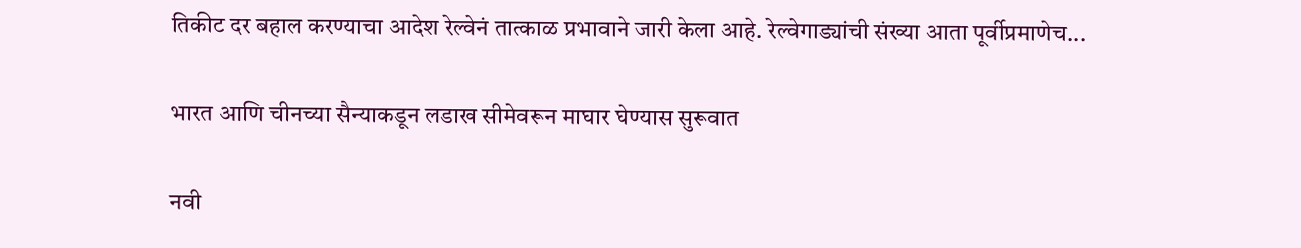तिकीट दर बहाल करण्याचा आदेश रेल्वेनं तात्काळ प्रभावाने जारी केला आहे. रेल्वेगाड्यांची संख्या आता पूर्वीप्रमाणेच...

भारत आणि चीनच्या सैन्याकडून लडाख सीमेवरून माघार घेण्यास सुरूवात

नवी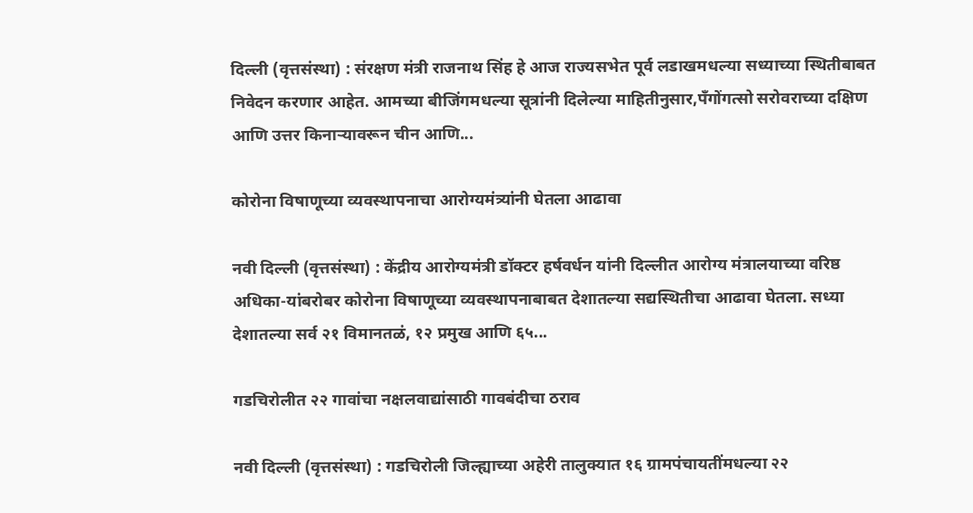दिल्ली (वृत्तसंस्था) : संरक्षण मंत्री राजनाथ सिंह हे आज राज्यसभेत पूर्व लडाखमधल्या सध्याच्या स्थितीबाबत निवेदन करणार आहेत. आमच्या बीजिंगमधल्या सूत्रांनी दिलेल्या माहितीनुसार,पँगोंगत्सो सरोवराच्या दक्षिण आणि उत्तर किनाऱ्यावरून चीन आणि...

कोरोना विषाणूच्या व्यवस्थापनाचा आरोग्यमंत्र्यांनी घेतला आढावा

नवी दिल्ली (वृत्तसंस्था) : केंद्रीय आरोग्यमंत्री डॉक्टर हर्षवर्धन यांनी दिल्लीत आरोग्य मंत्रालयाच्या वरिष्ठ अधिका-यांबरोबर कोरोना विषाणूच्या व्यवस्थापनाबाबत देशातल्या सद्यस्थितीचा आढावा घेतला. सध्या देशातल्या सर्व २१ विमानतळं, १२ प्रमुख आणि ६५...

गडचिरोलीत २२ गावांचा नक्षलवाद्यांसाठी गावबंदीचा ठराव

नवी दिल्ली (वृत्तसंस्था) : गडचिरोली जिल्ह्याच्या अहेरी तालुक्यात १६ ग्रामपंचायतींमधल्या २२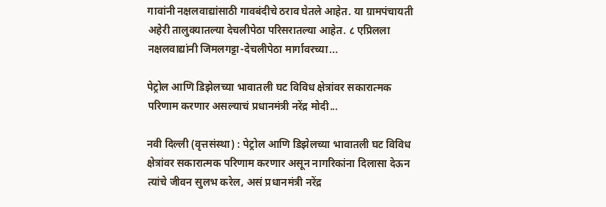गावांनी नक्षलवाद्यांसाठी गावबंदीचे ठराव घेतले आहेत. या ग्रामपंचायती अहेरी तालुक्यातल्या देचलीपेठा परिसरातल्या आहेत. ८ एप्रिलला नक्षलवाद्यांनी जिमलगट्टा-देचलीपेठा मार्गावरच्या...

पेट्रोल आणि डिझेलच्या भावातली घट विविध क्षेत्रांवर सकारात्मक परिणाम करणार असल्याचं प्रधानमंत्री नरेंद्र मोदी...

नवी दिल्ली (वृत्तसंस्था) : पेट्रोल आणि डिझेलच्या भावातली घट विविध क्षेत्रांवर सकारात्मक परिणाम करणार असून नागरिकांना दिलासा देऊन त्यांचे जीवन सुलभ करेल, असं प्रधानमंत्री नरेंद्र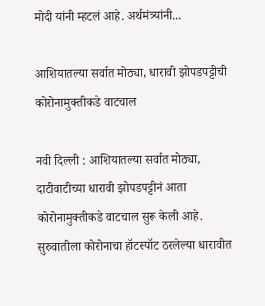मोदी यांनी म्हटलं आहे. अर्थमंत्र्यांनी...

आशियातल्या सर्वात मोठ्या, धारावी झोपडपट्टीची कोरोनामुक्तीकडे वाटचाल

नवी दिल्ली : आशियातल्या सर्वात मोठ्या, दाटीवाटीच्या धारावी झोपडपट्टीनं आता कोरोनामुक्तीकडे वाटचाल सुरू केली आहे. सुरुवातीला कोरोनाचा हॉटस्पॉट ठरलेल्या धारावीत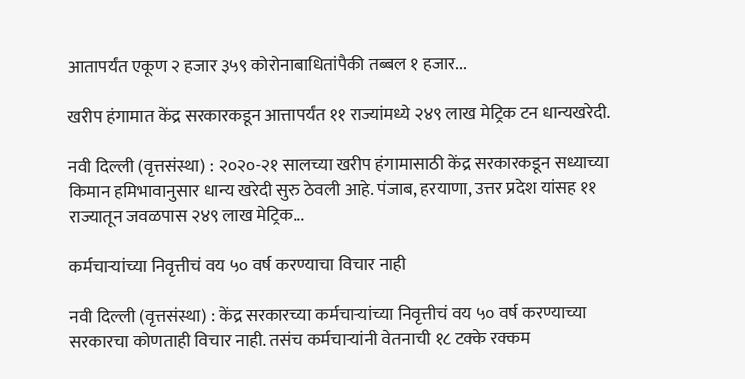आतापर्यंत एकूण २ हजार ३५९ कोरोनाबाधितांपैकी तब्बल १ हजार...

खरीप हंगामात केंद्र सरकारकडून आत्तापर्यंत ११ राज्यांमध्ये २४९ लाख मेट्रिक टन धान्यखरेदी.

नवी दिल्ली (वृत्तसंस्था) : २०२०-२१ सालच्या खरीप हंगामासाठी केंद्र सरकारकडून सध्याच्या किमान हमिभावानुसार धान्य खरेदी सुरु ठेवली आहे. पंजाब, हरयाणा, उत्तर प्रदेश यांसह ११ राज्यातून जवळपास २४९ लाख मेट्रिक...

कर्मचाऱ्यांच्या निवृत्तीचं वय ५० वर्ष करण्याचा विचार नाही

नवी दिल्ली (वृत्तसंस्था) : केंद्र सरकारच्या कर्मचाऱ्यांच्या निवृत्तीचं वय ५० वर्ष करण्याच्या सरकारचा कोणताही विचार नाही. तसंच कर्मचाऱ्यांनी वेतनाची १८ टक्के रक्कम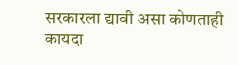सरकारला द्यावी असा कोणताही कायदा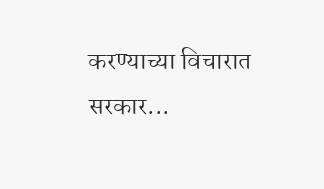करण्याच्या विचारात सरकार...